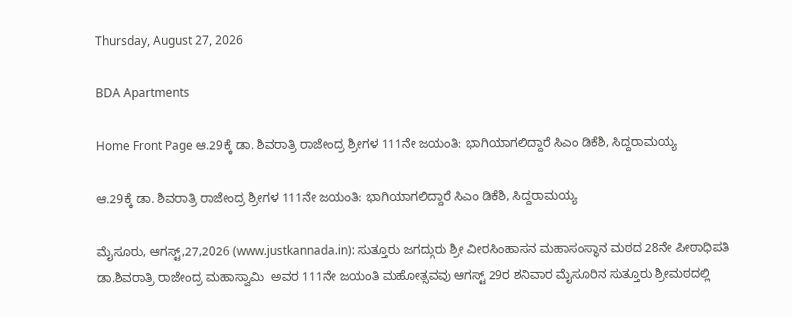Thursday, August 27, 2026

BDA Apartments

Home Front Page ಆ.29ಕ್ಕೆ ಡಾ. ಶಿವರಾತ್ರಿ ರಾಜೇಂದ್ರ ಶ್ರೀಗಳ 111ನೇ ಜಯಂತಿ: ಭಾಗಿಯಾಗಲಿದ್ದಾರೆ ಸಿಎಂ ಡಿಕೆಶಿ, ಸಿದ್ದರಾಮಯ್ಯ

ಆ.29ಕ್ಕೆ ಡಾ. ಶಿವರಾತ್ರಿ ರಾಜೇಂದ್ರ ಶ್ರೀಗಳ 111ನೇ ಜಯಂತಿ: ಭಾಗಿಯಾಗಲಿದ್ದಾರೆ ಸಿಎಂ ಡಿಕೆಶಿ, ಸಿದ್ದರಾಮಯ್ಯ

ಮೈಸೂರು, ಆಗಸ್ಟ್,27,2026 (www.justkannada.in): ಸುತ್ತೂರು ಜಗದ್ಗುರು ಶ್ರೀ ವೀರಸಿಂಹಾಸನ ಮಹಾಸಂಸ್ಥಾನ ಮಠದ 28ನೇ ಪೀಠಾಧಿಪತಿ  ಡಾ.ಶಿವರಾತ್ರಿ ರಾಜೇಂದ್ರ ಮಹಾಸ್ವಾಮಿ  ಅವರ 111ನೇ ಜಯಂತಿ ಮಹೋತ್ಸವವು ಆಗಸ್ಟ್ 29ರ ಶನಿವಾರ ಮೈಸೂರಿನ ಸುತ್ತೂರು ಶ್ರೀಮಠದಲ್ಲಿ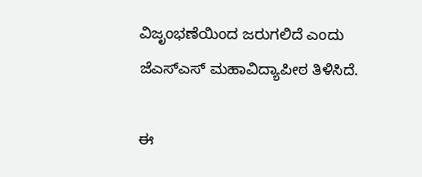ವಿಜೃಂಭಣೆಯಿಂದ ಜರುಗಲಿದೆ ಎಂದು ಜೆಎಸ್ಎಸ್ ಮಹಾವಿದ್ಯಾಪೀಠ ತಿಳಿಸಿದೆ.

ಈ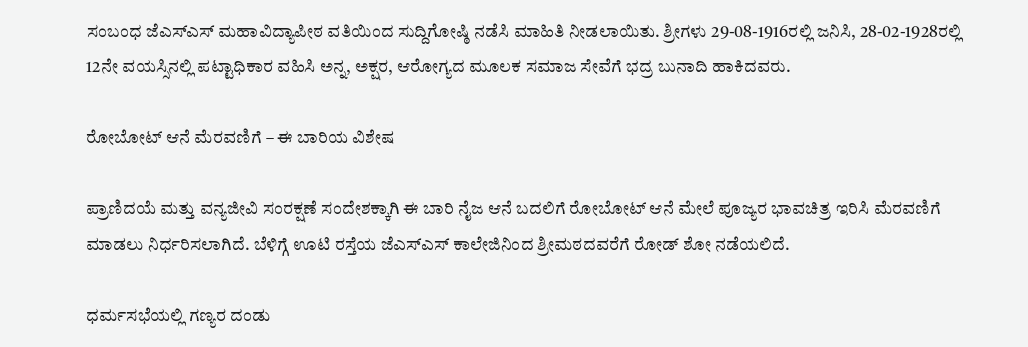ಸಂಬಂಧ ಜೆಎಸ್ಎಸ್ ಮಹಾವಿದ್ಯಾಪೀಠ ವತಿಯಿಂದ ಸುದ್ದಿಗೋಷ್ಠಿ ನಡೆಸಿ ಮಾಹಿತಿ ನೀಡಲಾಯಿತು. ಶ್ರೀಗಳು 29-08-1916ರಲ್ಲಿ ಜನಿಸಿ, 28-02-1928ರಲ್ಲಿ 12ನೇ ವಯಸ್ಸಿನಲ್ಲಿ ಪಟ್ಟಾಧಿಕಾರ ವಹಿಸಿ ಅನ್ನ, ಅಕ್ಷರ, ಆರೋಗ್ಯದ ಮೂಲಕ ಸಮಾಜ ಸೇವೆಗೆ ಭದ್ರ ಬುನಾದಿ ಹಾಕಿದವರು.

ರೋಬೋಟ್ ಆನೆ ಮೆರವಣಿಗೆ – ಈ ಬಾರಿಯ ವಿಶೇಷ

ಪ್ರಾಣಿದಯೆ ಮತ್ತು ವನ್ಯಜೀವಿ ಸಂರಕ್ಷಣೆ ಸಂದೇಶಕ್ಕಾಗಿ ಈ ಬಾರಿ ನೈಜ ಆನೆ ಬದಲಿಗೆ ರೋಬೋಟ್ ಆನೆ ಮೇಲೆ ಪೂಜ್ಯರ ಭಾವಚಿತ್ರ ಇರಿಸಿ ಮೆರವಣಿಗೆ ಮಾಡಲು ನಿರ್ಧರಿಸಲಾಗಿದೆ. ಬೆಳಿಗ್ಗೆ ಊಟಿ ರಸ್ತೆಯ ಜೆಎಸ್ಎಸ್ ಕಾಲೇಜಿನಿಂದ ಶ್ರೀಮಠದವರೆಗೆ ರೋಡ್ ಶೋ ನಡೆಯಲಿದೆ.

ಧರ್ಮಸಭೆಯಲ್ಲಿ ಗಣ್ಯರ ದಂಡು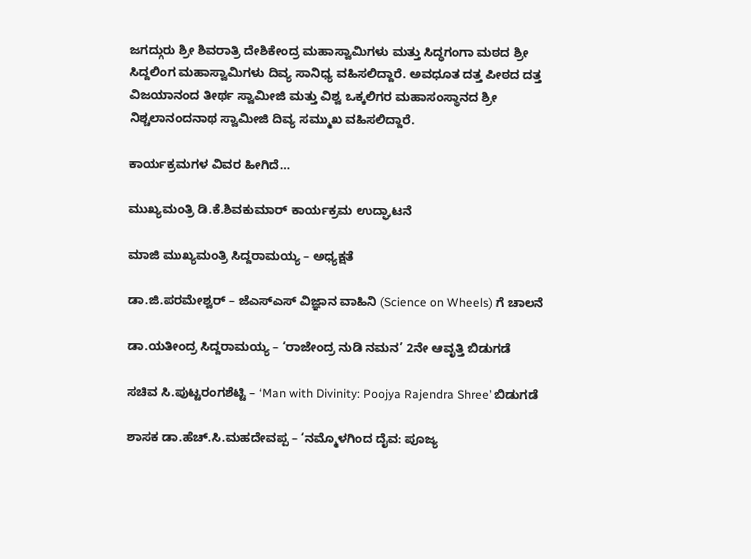ಜಗದ್ಗುರು ಶ್ರೀ ಶಿವರಾತ್ರಿ ದೇಶಿಕೇಂದ್ರ ಮಹಾಸ್ವಾಮಿಗಳು ಮತ್ತು ಸಿದ್ಧಗಂಗಾ ಮಠದ ಶ್ರೀ ಸಿದ್ದಲಿಂಗ ಮಹಾಸ್ವಾಮಿಗಳು ದಿವ್ಯ ಸಾನಿಧ್ಯ ವಹಿಸಲಿದ್ದಾರೆ. ಅವಧೂತ ದತ್ತ ಪೀಠದ ದತ್ತ ವಿಜಯಾನಂದ ತೀರ್ಥ ಸ್ವಾಮೀಜಿ ಮತ್ತು ವಿಶ್ವ ಒಕ್ಕಲಿಗರ ಮಹಾಸಂಸ್ಥಾನದ ಶ್ರೀ ನಿಶ್ಚಲಾನಂದನಾಥ ಸ್ವಾಮೀಜಿ ದಿವ್ಯ ಸಮ್ಮುಖ ವಹಿಸಲಿದ್ದಾರೆ.

ಕಾರ್ಯಕ್ರಮಗಳ ವಿವರ ಹೀಗಿದೆ…

ಮುಖ್ಯಮಂತ್ರಿ ಡಿ.ಕೆ.ಶಿವಕುಮಾರ್ ಕಾರ್ಯಕ್ರಮ ಉದ್ಘಾಟನೆ

ಮಾಜಿ ಮುಖ್ಯಮಂತ್ರಿ ಸಿದ್ದರಾಮಯ್ಯ – ಅಧ್ಯಕ್ಷತೆ

ಡಾ.ಜಿ.ಪರಮೇಶ್ವರ್ – ಜೆಎಸ್ಎಸ್ ವಿಜ್ಞಾನ ವಾಹಿನಿ (Science on Wheels) ಗೆ ಚಾಲನೆ

ಡಾ.ಯತೀಂದ್ರ ಸಿದ್ದರಾಮಯ್ಯ – ‘ರಾಜೇಂದ್ರ ನುಡಿ ನಮನ’ 2ನೇ ಆವೃತ್ತಿ ಬಿಡುಗಡೆ

ಸಚಿವ ಸಿ.ಪುಟ್ಟರಂಗಶೆಟ್ಟಿ – ‘Man with Divinity: Poojya Rajendra Shree’ ಬಿಡುಗಡೆ

ಶಾಸಕ ಡಾ.ಹೆಚ್.ಸಿ.ಮಹದೇವಪ್ಪ – ‘ನಮ್ಮೊಳಗಿಂದ ದೈವ: ಪೂಜ್ಯ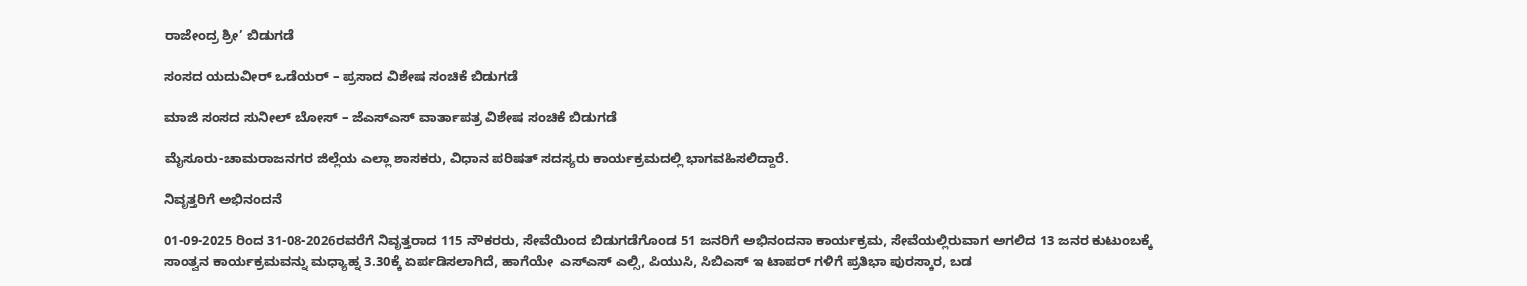ರಾಜೇಂದ್ರ ಶ್ರೀ’ ಬಿಡುಗಡೆ

ಸಂಸದ ಯದುವೀರ್ ಒಡೆಯರ್ – ಪ್ರಸಾದ ವಿಶೇಷ ಸಂಚಿಕೆ ಬಿಡುಗಡೆ

ಮಾಜಿ ಸಂಸದ ಸುನೀಲ್ ಬೋಸ್ – ಜೆಎಸ್ಎಸ್ ವಾರ್ತಾಪತ್ರ ವಿಶೇಷ ಸಂಚಿಕೆ ಬಿಡುಗಡೆ

ಮೈಸೂರು-ಚಾಮರಾಜನಗರ ಜಿಲ್ಲೆಯ ಎಲ್ಲಾ ಶಾಸಕರು, ವಿಧಾನ ಪರಿಷತ್ ಸದಸ್ಯರು ಕಾರ್ಯಕ್ರಮದಲ್ಲಿ ಭಾಗವಹಿಸಲಿದ್ದಾರೆ.

ನಿವೃತ್ತರಿಗೆ ಅಭಿನಂದನೆ

01-09-2025 ರಿಂದ 31-08-2026ರವರೆಗೆ ನಿವೃತ್ತರಾದ 115 ನೌಕರರು, ಸೇವೆಯಿಂದ ಬಿಡುಗಡೆಗೊಂಡ 51 ಜನರಿಗೆ ಅಭಿನಂದನಾ ಕಾರ್ಯಕ್ರಮ, ಸೇವೆಯಲ್ಲಿರುವಾಗ ಅಗಲಿದ 13 ಜನರ ಕುಟುಂಬಕ್ಕೆ ಸಾಂತ್ವನ ಕಾರ್ಯಕ್ರಮವನ್ನು ಮಧ್ಯಾಹ್ನ 3.30ಕ್ಕೆ ಏರ್ಪಡಿಸಲಾಗಿದೆ, ಹಾಗೆಯೇ  ಎಸ್ಎಸ್ ಎಲ್ಸಿ, ಪಿಯುಸಿ, ಸಿಬಿಎಸ್ ಇ ಟಾಪರ್‌ ಗಳಿಗೆ ಪ್ರತಿಭಾ ಪುರಸ್ಕಾರ, ಬಡ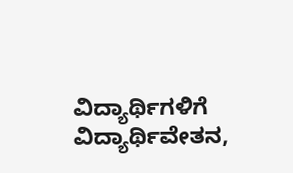ವಿದ್ಯಾರ್ಥಿಗಳಿಗೆ ವಿದ್ಯಾರ್ಥಿವೇತನ,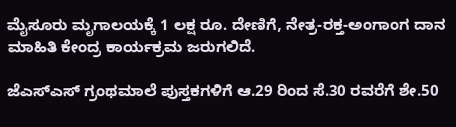ಮೈಸೂರು ಮೃಗಾಲಯಕ್ಕೆ 1 ಲಕ್ಷ ರೂ. ದೇಣಿಗೆ, ನೇತ್ರ-ರಕ್ತ-ಅಂಗಾಂಗ ದಾನ ಮಾಹಿತಿ ಕೇಂದ್ರ ಕಾರ್ಯಕ್ರಮ ಜರುಗಲಿದೆ.

ಜೆಎಸ್ಎಸ್ ಗ್ರಂಥಮಾಲೆ ಪುಸ್ತಕಗಳಿಗೆ ಆ.29 ರಿಂದ ಸೆ.30 ರವರೆಗೆ ಶೇ.50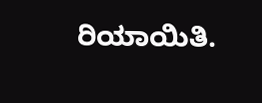ರಿಯಾಯಿತಿ.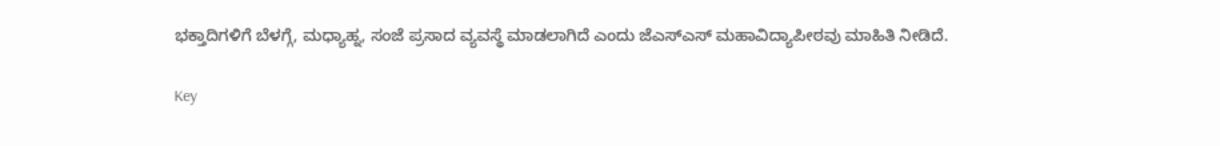ಭಕ್ತಾದಿಗಳಿಗೆ ಬೆಳಗ್ಗೆ, ಮಧ್ಯಾಹ್ನ, ಸಂಜೆ ಪ್ರಸಾದ ವ್ಯವಸ್ಥೆ ಮಾಡಲಾಗಿದೆ ಎಂದು ಜೆಎಸ್ಎಸ್ ಮಹಾವಿದ್ಯಾಪೀಠವು ಮಾಹಿತಿ ನೀಡಿದೆ.

Key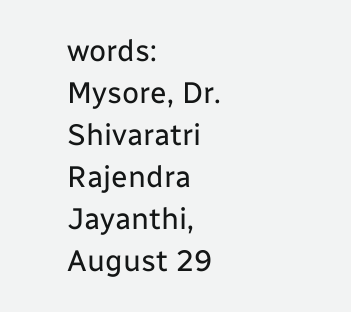words: Mysore, Dr. Shivaratri Rajendra Jayanthi, August 29